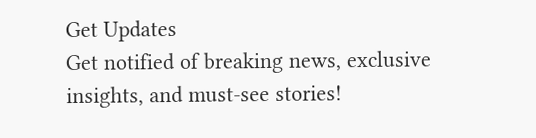Get Updates
Get notified of breaking news, exclusive insights, and must-see stories!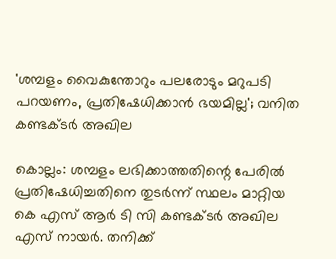'ശമ്പളം വൈകുന്തോറും പലരോടും മറുപടി പറയണം, പ്രതിഷേധിക്കാന്‍ ഭയമില്ല'; വനിത കണ്ടക്ടര്‍ അഖില

കൊല്ലം: ശമ്പളം ലഭിക്കാത്തതിന്റെ പേരില്‍ പ്രതിഷേധിച്ചതിനെ തുടര്‍ന്ന് സ്ഥലം മാറ്റിയ കെ എസ് ആര്‍ ടി സി കണ്ടക്ടര്‍ അഖില എസ് നായര്‍. തനിക്ക്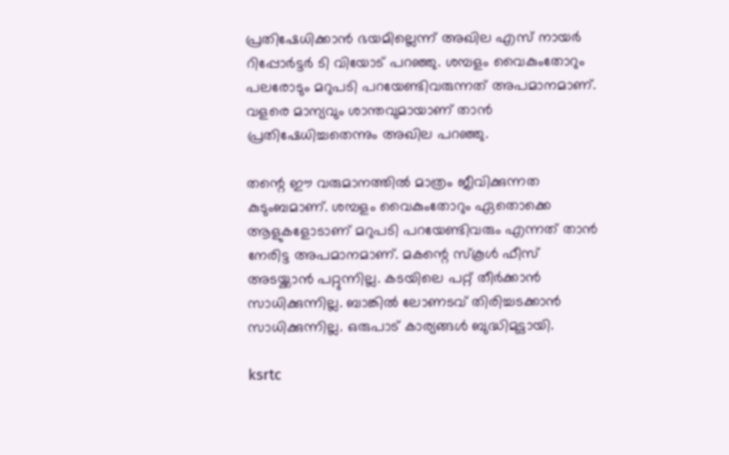പ്രതിഷേധിക്കാന്‍ ഭയമില്ലെന്ന് അഖില എസ് നായര്‍ റിപ്പോര്‍ട്ടര്‍ ടി വിയോട് പറഞ്ഞു. ശമ്പളം വൈകുംതോറും പലരോടും മറുപടി പറയേണ്ടിവരുന്നത് അപമാനമാണ്. വളരെ മാന്യവും ശാന്തവുമായാണ് താന്‍ പ്രതിഷേധിച്ചതെന്നും അഖില പറഞ്ഞു.

തന്റെ ഈ വരുമാനത്തില്‍ മാത്രം ജീവിക്കുന്നത കുടുംബമാണ്. ശമ്പളം വൈകുംതോറും ഏതൊക്കെ ആളുകളോടാണ് മറുപടി പറയേണ്ടിവരും എന്നത് താന്‍ നേരിട്ട അപമാനമാണ്. മകന്റെ സ്‌കൂള്‍ ഫീസ് അടയ്ക്കാന്‍ പറ്റുന്നില്ല. കടയിലെ പറ്റ് തീര്‍ക്കാന്‍ സാധിക്കുന്നില്ല. ബാങ്കില്‍ ലോണടവ് തിരിച്ചടക്കാന്‍ സാധിക്കുന്നില്ല. ഒരുപാട് കാര്യങ്ങള്‍ ബുദ്ധിമുട്ടായി.

ksrtc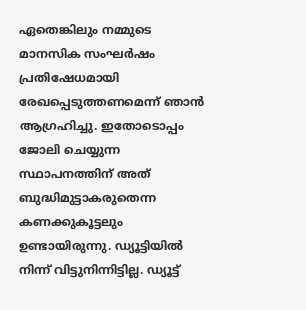ഏതെങ്കിലും നമ്മുടെ മാനസിക സംഘര്‍ഷം പ്രതിഷേധമായി രേഖപ്പെടുത്തണമെന്ന് ഞാന്‍ ആഗ്രഹിച്ചു. ഇതോടൊപ്പം ജോലി ചെയ്യുന്ന സ്ഥാപനത്തിന് അത് ബുദ്ധിമുട്ടാകരുതെന്ന കണക്കുകൂട്ടലും ഉണ്ടായിരുന്നു. ഡ്യൂട്ടിയില്‍ നിന്ന് വിട്ടുനിന്നിട്ടില്ല. ഡ്യൂട്ട്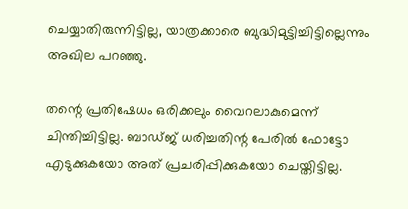ചെയ്യാതിരുന്നിട്ടില്ല, യാത്രക്കാരെ ബുദ്ധിമുട്ടിച്ചിട്ടില്ലെന്നും അഖില പറഞ്ഞു.

തന്റെ പ്രതിഷേധം ഒരിക്കലും വൈറലാകുമെന്ന് ചിന്തിച്ചിട്ടില്ല. ബാഡ്ജ് ധരിച്ചതിന്റ പേരില്‍ ഫോട്ടോ എടുക്കുകയോ അത് പ്രചരിപ്പിക്കുകയോ ചെയ്തിട്ടില്ല.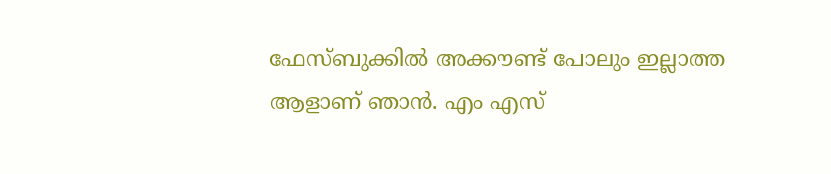ഫേസ്ബുക്കില്‍ അക്കൗണ്ട് പോലും ഇല്ലാത്ത ആളാണ് ഞാന്‍. എം എസ്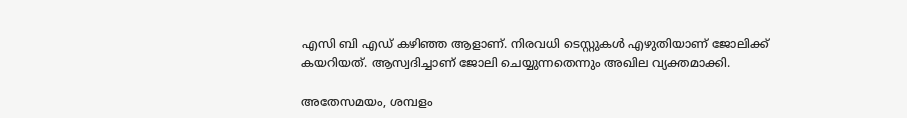എസി ബി എഡ് കഴിഞ്ഞ ആളാണ്. നിരവധി ടെസ്റ്റുകള്‍ എഴുതിയാണ് ജോലിക്ക് കയറിയത്. ആസ്വദിച്ചാണ് ജോലി ചെയ്യുന്നതെന്നും അഖില വ്യക്തമാക്കി.

അതേസമയം, ശമ്പളം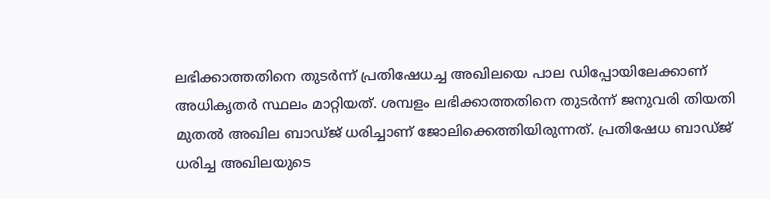ലഭിക്കാത്തതിനെ തുടര്‍ന്ന് പ്രതിഷേധച്ച അഖിലയെ പാല ഡിപ്പോയിലേക്കാണ് അധികൃതര്‍ സ്ഥലം മാറ്റിയത്. ശമ്പളം ലഭിക്കാത്തതിനെ തുടര്‍ന്ന് ജനുവരി തിയതി മുതല്‍ അഖില ബാഡ്ജ് ധരിച്ചാണ് ജോലിക്കെത്തിയിരുന്നത്. പ്രതിഷേധ ബാഡ്ജ് ധരിച്ച അഖിലയുടെ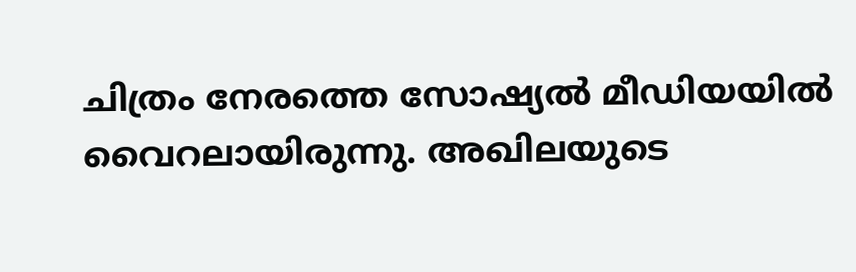ചിത്രം നേരത്തെ സോഷ്യല്‍ മീഡിയയില്‍ വൈറലായിരുന്നു. അഖിലയുടെ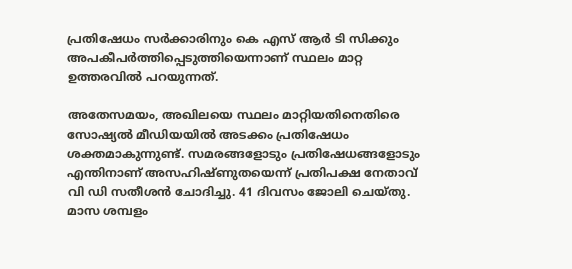പ്രതിഷേധം സര്‍ക്കാരിനും കെ എസ് ആര്‍ ടി സിക്കും അപകീപര്‍ത്തിപ്പെടുത്തിയെന്നാണ് സ്ഥലം മാറ്റ ഉത്തരവില്‍ പറയുന്നത്.

അതേസമയം, അഖിലയെ സ്ഥലം മാറ്റിയതിനെതിരെ സോഷ്യല്‍ മീഡിയയില്‍ അടക്കം പ്രതിഷേധം ശക്തമാകുന്നുണ്ട്. സമരങ്ങളോടും പ്രതിഷേധങ്ങളോടും എന്തിനാണ് അസഹിഷ്ണുതയെന്ന് പ്രതിപക്ഷ നേതാവ് വി ഡി സതീശന്‍ ചോദിച്ചു. 41 ദിവസം ജോലി ചെയ്തു. മാസ ശമ്പളം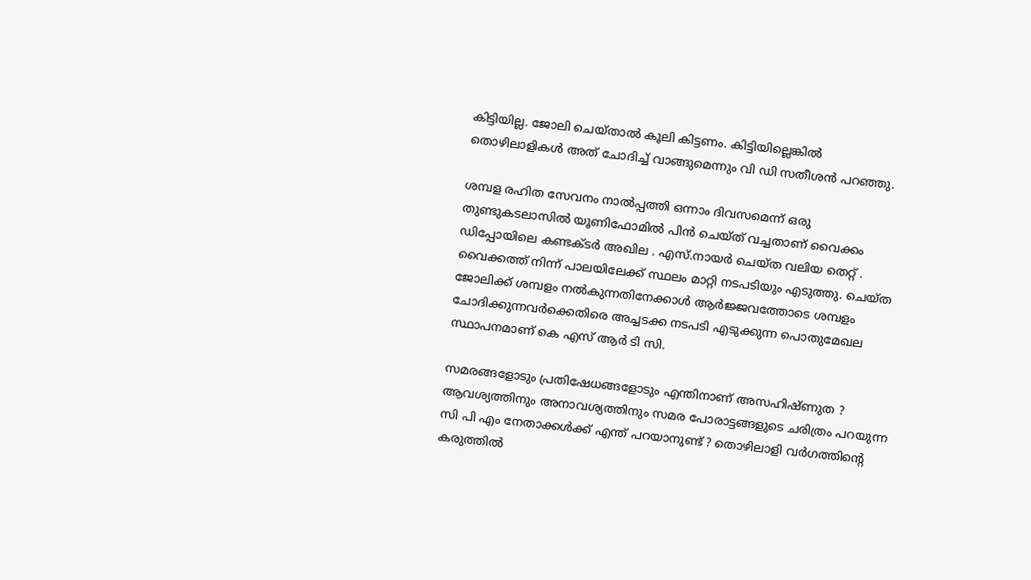കിട്ടിയില്ല. ജോലി ചെയ്താല്‍ കൂലി കിട്ടണം. കിട്ടിയില്ലെങ്കില്‍ തൊഴിലാളികള്‍ അത് ചോദിച്ച് വാങ്ങുമെന്നും വി ഡി സതീശന്‍ പറഞ്ഞു.

ശമ്പള രഹിത സേവനം നാല്‍പ്പത്തി ഒന്നാം ദിവസമെന്ന് ഒരു തുണ്ടുകടലാസില്‍ യൂണിഫോമില്‍ പിന്‍ ചെയ്ത് വച്ചതാണ് വൈക്കം ഡിപ്പോയിലെ കണ്ടക്ടര്‍ അഖില . എസ്.നായര്‍ ചെയ്ത വലിയ തെറ്റ് . വൈക്കത്ത് നിന്ന് പാലയിലേക്ക് സ്ഥലം മാറ്റി നടപടിയും എടുത്തു. ചെയ്ത ജോലിക്ക് ശമ്പളം നല്‍കുന്നതിനേക്കാള്‍ ആര്‍ജ്ജവത്തോടെ ശമ്പളം ചോദിക്കുന്നവര്‍ക്കെതിരെ അച്ചടക്ക നടപടി എടുക്കുന്ന പൊതുമേഖല സ്ഥാപനമാണ് കെ എസ് ആര്‍ ടി സി.

സമരങ്ങളോടും പ്രതിഷേധങ്ങളോടും എന്തിനാണ് അസഹിഷ്ണുത ? ആവശ്യത്തിനും അനാവശ്യത്തിനും സമര പോരാട്ടങ്ങളുടെ ചരിത്രം പറയുന്ന സി പി എം നേതാക്കള്‍ക്ക് എന്ത് പറയാനുണ്ട് ? തൊഴിലാളി വര്‍ഗത്തിന്റെ കരുത്തില്‍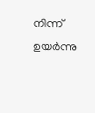നിന്ന് ഉയര്‍ന്നു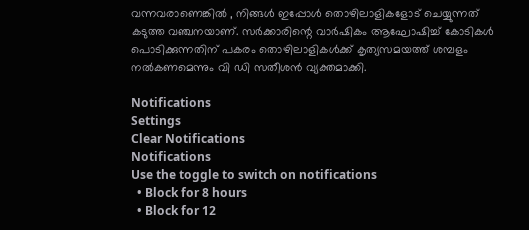വന്നവരാണെങ്കില്‍ , നിങ്ങള്‍ ഇപ്പോള്‍ തൊഴിലാളികളോട് ചെയ്യുന്നത് കടുത്ത വഞ്ചനയാണ്. സര്‍ക്കാരിന്റെ വാര്‍ഷികം ആഘോഷിച്ച് കോടികള്‍ പൊടിക്കുന്നതിന് പകരം തൊഴിലാളികള്‍ക്ക് കൃത്യസമയത്ത് ശമ്പളം നല്‍കണമെന്നും വി ഡി സതീശന്‍ വ്യക്തമാക്കി.

Notifications
Settings
Clear Notifications
Notifications
Use the toggle to switch on notifications
  • Block for 8 hours
  • Block for 12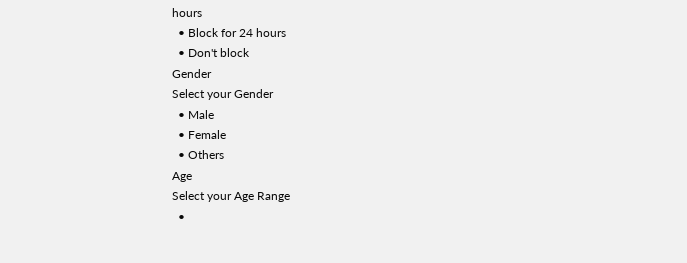hours
  • Block for 24 hours
  • Don't block
Gender
Select your Gender
  • Male
  • Female
  • Others
Age
Select your Age Range
  •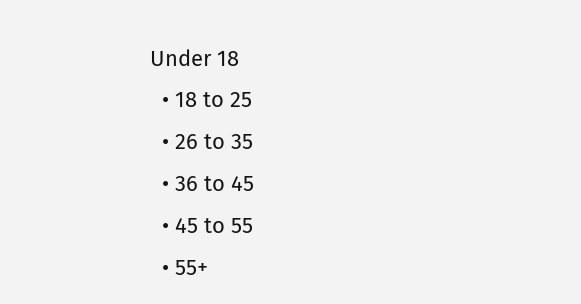Under 18
  • 18 to 25
  • 26 to 35
  • 36 to 45
  • 45 to 55
  • 55+